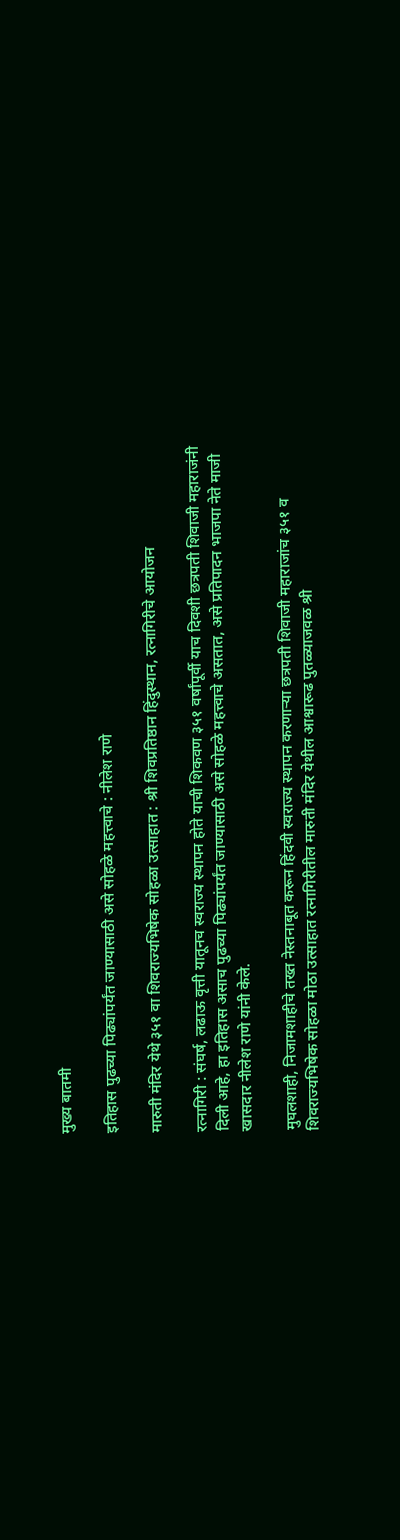मुख्य बातमी

इतिहास पुढच्या पिढ्यांपर्यंत जाण्यासाठी असे सोहळे महत्त्वाचे : नीलेश राणे

मारुती मंदिर येथे ३५१ वा शिवराज्यभिषेक सोहळा उत्साहात : श्री शिवप्रतिष्ठान हिंदुस्थान, रत्नागिरीचे आयोजन

रत्नागिरी : संघर्ष, लढाऊ वृत्ती यातूनच स्वराज्य स्थापन होते याची शिकवण ३५१ वर्षांपूर्वी याच दिवशी छत्रपती शिवाजी महाराजंनी दिली आहे, हा इतिहास असाच पुढच्या पिढ्यांपर्यंत जाण्यासाठी असे सोहळे महत्त्वाचे असतात, असे प्रतिपादन भाजपा नेते माजी खासदार नीलेश राणे यांनी केले.

मुघलशाही, निजामशाहीचे तख्त नेस्तनाबूत करून हिंदवी स्वराज्य स्थापन करणाऱ्या छत्रपती शिवाजी महाराजांच ३५१ व शिवराज्यभिषेक सोहळा मोठा उत्साहात रत्नागिरीतील मारुती मंदिर येथील आश्वारूढ पुतळ्याजवळ श्री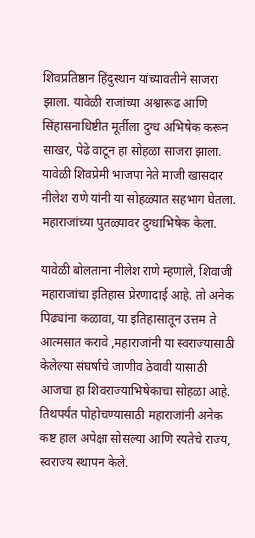शिवप्रतिष्ठान हिंदुस्थान यांच्यावतीने साजरा झाला. यावेळी राजांच्या अश्वारूढ आणि सिंहासनाधिष्टीत मूर्तीला दुग्ध अभिषेक करून साखर, पेढे वाटून हा सोहळा साजरा झाला. यावेळी शिवप्रेमी भाजपा नेते माजी खासदार नीलेश राणे यांनी या सोहळ्यात सहभाग घेतला. महाराजांच्या पुतळ्यावर दुग्धाभिषेक केला.

यावेळी बोलताना नीलेश राणे म्हणाले, शिवाजी महाराजांचा इतिहास प्रेरणादाई आहे. तो अनेक पिढ्यांना कळावा, या इतिहासातून उत्तम ते आत्मसात करावे ,महाराजांनी या स्वराज्यासाठी केलेल्या संघर्षाचे जाणीव ठेवावी यासाठी आजचा हा शिवराज्याभिषेकाचा सोहळा आहे. तिथपर्यंत पोहोचण्यासाठी महाराजांनी अनेक कष्ट हाल अपेक्षा सोसल्या आणि रयतेचे राज्य, स्वराज्य स्थापन केले.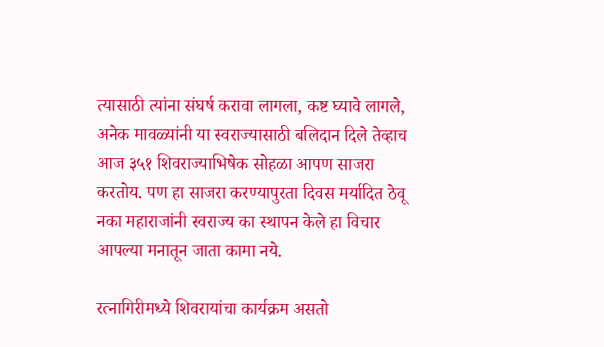त्यासाठी त्यांना संघर्ष करावा लागला, कष्ट घ्यावे लागले, अनेक मावळ्यांनी या स्वराज्यासाठी बलिदान दिले तेव्हाच आज ३५१ शिवराज्याभिषेक सोहळा आपण साजरा करतोय. पण हा साजरा करण्यापुरता दिवस मर्यादित ठेवू नका महाराजांनी स्वराज्य का स्थापन केले हा विचार आपल्या मनातून जाता कामा नये.

रत्नागिरीमध्ये शिवरायांचा कार्यक्रम असतो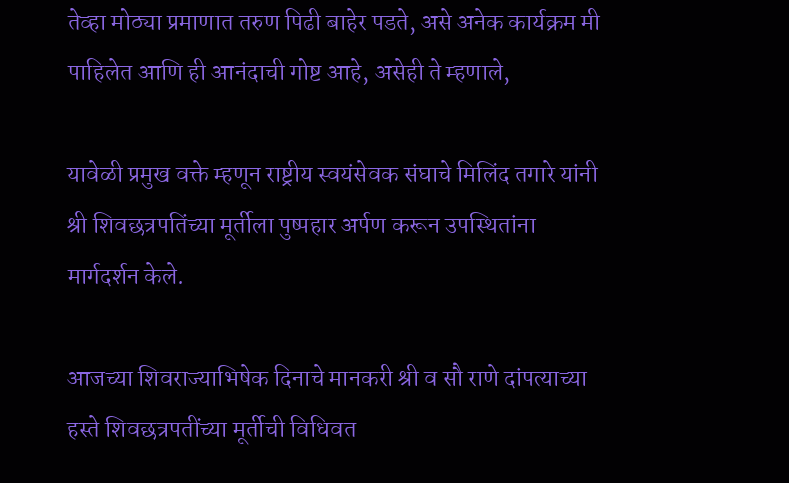तेव्हा मोठ्या प्रमाणात तरुण पिढी बाहेर पडते, असे अनेक कार्यक्रम मी पाहिलेत आणि ही आनंदाची गोष्ट आहे, असेही ते म्हणाले,

यावेळी प्रमुख वक्ते म्हणून राष्ट्रीय स्वयंसेवक संघाचे मिलिंद तगारे यांनी श्री शिवछत्रपतिंच्या मूर्तीला पुष्पहार अर्पण करून उपस्थितांना मार्गदर्शन केले.

आजच्या शिवराज्याभिषेक दिनाचे मानकरी श्री व सौ राणे दांपत्याच्या हस्ते शिवछत्रपतींच्या मूर्तीची विधिवत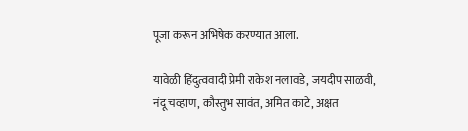पूजा करून अभिषेक करण्यात आला.

यावेळी हिंदुत्ववादी प्रेमी राकेश नलावडे, जयदीप साळवी, नंदू चव्हाण, कौस्तुभ सावंत, अमित काटे, अक्षत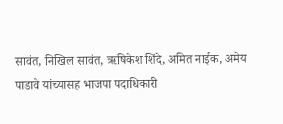सावंत, निखिल सावंत, ऋषिकेश शिंदे, अमित नाईक, अमेय पाडावे यांच्यासह भाजपा पदाधिकारी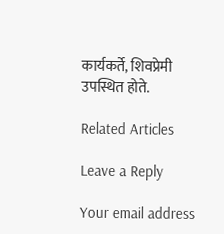कार्यकर्ते, शिवप्रेमी उपस्थित होते.

Related Articles

Leave a Reply

Your email address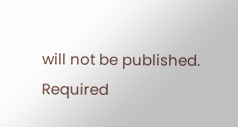will not be published. Required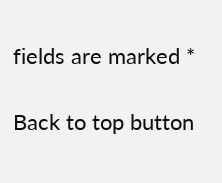fields are marked *

Back to top button